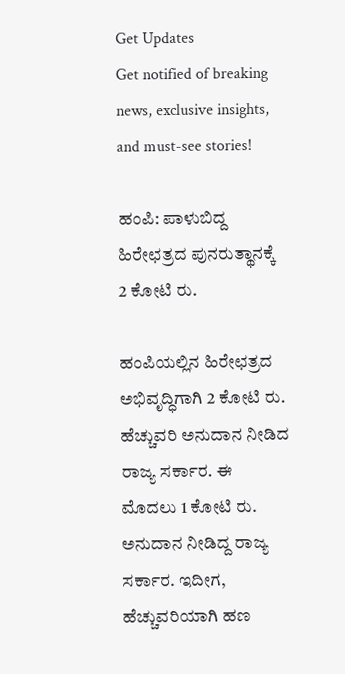Get Updates
Get notified of breaking news, exclusive insights, and must-see stories!

ಹಂಪಿ: ಪಾಳುಬಿದ್ದ ಹಿರೇಛತ್ರದ ಪುನರುತ್ಥಾನಕ್ಕೆ 2 ಕೋಟಿ ರು.

ಹಂಪಿಯಲ್ಲಿನ ಹಿರೇಛತ್ರದ ಅಭಿವೃದ್ಧಿಗಾಗಿ 2 ಕೋಟಿ ರು. ಹೆಚ್ಚುವರಿ ಅನುದಾನ ನೀಡಿದ ರಾಜ್ಯ ಸರ್ಕಾರ. ಈ ಮೊದಲು 1 ಕೋಟಿ ರು. ಅನುದಾನ ನೀಡಿದ್ದ ರಾಜ್ಯ ಸರ್ಕಾರ. ಇದೀಗ, ಹೆಚ್ಚುವರಿಯಾಗಿ ಹಣ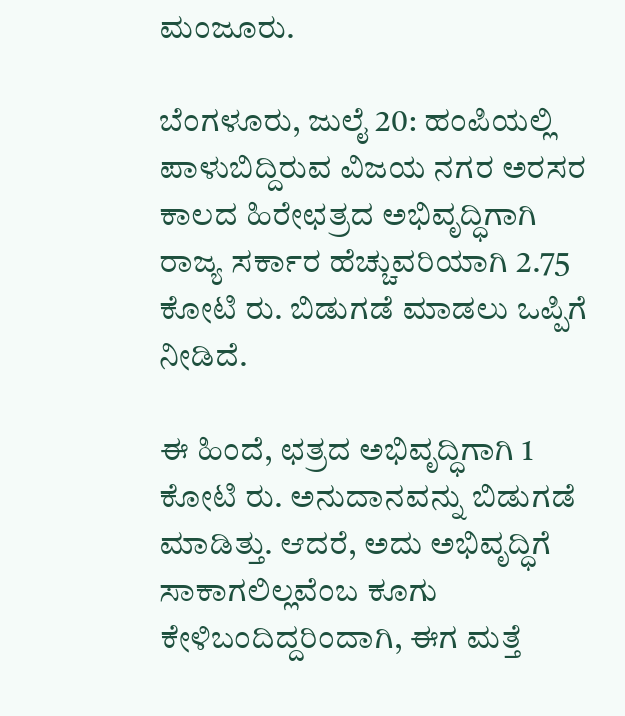ಮಂಜೂರು.

ಬೆಂಗಳೂರು, ಜುಲೈ 20: ಹಂಪಿಯಲ್ಲಿ ಪಾಳುಬಿದ್ದಿರುವ ವಿಜಯ ನಗರ ಅರಸರ ಕಾಲದ ಹಿರೇಛತ್ರದ ಅಭಿವೃದ್ಧಿಗಾಗಿ ರಾಜ್ಯ ಸರ್ಕಾರ ಹೆಚ್ಚುವರಿಯಾಗಿ 2.75 ಕೋಟಿ ರು. ಬಿಡುಗಡೆ ಮಾಡಲು ಒಪ್ಪಿಗೆ ನೀಡಿದೆ.

ಈ ಹಿಂದೆ, ಛತ್ರದ ಅಭಿವೃದ್ಧಿಗಾಗಿ 1 ಕೋಟಿ ರು. ಅನುದಾನವನ್ನು ಬಿಡುಗಡೆ ಮಾಡಿತ್ತು. ಆದರೆ, ಅದು ಅಭಿವೃದ್ಧಿಗೆ ಸಾಕಾಗಲಿಲ್ಲವೆಂಬ ಕೂಗು ಕೇಳಿಬಂದಿದ್ದರಿಂದಾಗಿ, ಈಗ ಮತ್ತೆ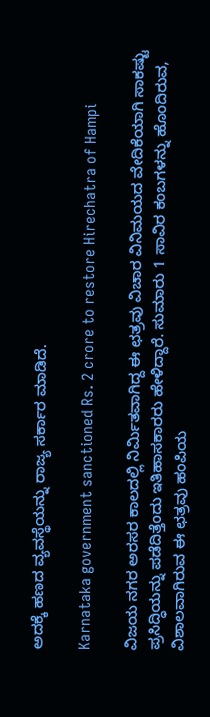ಅದಕ್ಕೆ ಹಣದ ವ್ಯವಸ್ಥೆಯನ್ನು ರಾಜ್ಯ ಸರ್ಕಾರ ಮಾಡಿದೆ.

Karnataka government sanctioned Rs. 2 crore to restore Hirechatra of Hampi

ವಿಜಯ ನಗರ ಅರಸರ ಕಾಲದಲ್ಲಿ ನಿರ್ಮಿತವಾಗಿದ್ದ ಈ ಛತ್ರವು ವಿಚಾರ ವಿನಿಮಯದ ವೇದಿಕೆಯಾಗಿ ಸಾಕಷ್ಟು ಪ್ರಸಿದ್ಧಿಯನ್ನು ಪಡೆದಿತ್ತೆಂದು ಇತಿಹಾಸಕಾರರು ಹೇಳಿದ್ದಾರೆ. ಸುಮಾರು 1 ಸಾವಿರ ಕಂಬಗಳನ್ನು ಹೊಂದಿರುವ, ವಿಶಾಲವಾಗಿರುವ ಈ ಛತ್ರವು ಹಂಪಿಯ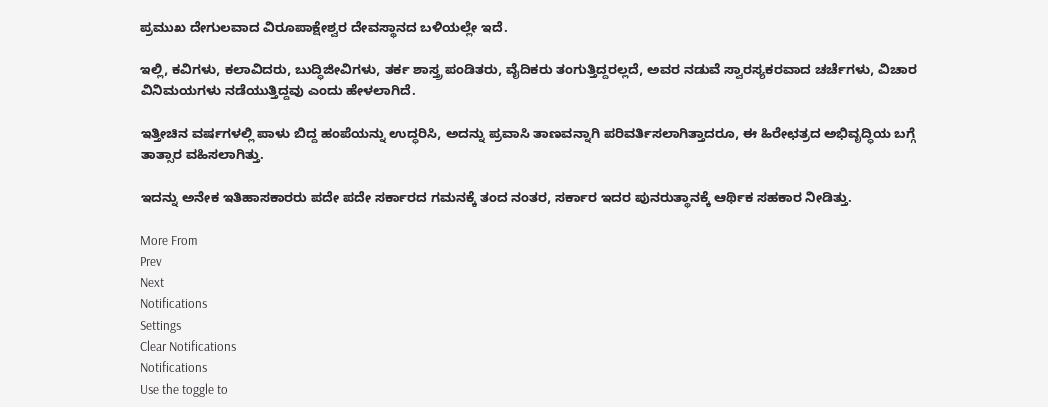ಪ್ರಮುಖ ದೇಗುಲವಾದ ವಿರೂಪಾಕ್ಷೇಶ್ವರ ದೇವಸ್ಥಾನದ ಬಳಿಯಲ್ಲೇ ಇದೆ.

ಇಲ್ಲಿ, ಕವಿಗಳು, ಕಲಾವಿದರು, ಬುದ್ಧಿಜೀವಿಗಳು, ತರ್ಕ ಶಾಸ್ತ್ರ ಪಂಡಿತರು, ವೈದಿಕರು ತಂಗುತ್ತಿದ್ದರಲ್ಲದೆ, ಅವರ ನಡುವೆ ಸ್ವಾರಸ್ಯಕರವಾದ ಚರ್ಚೆಗಳು, ವಿಚಾರ ವಿನಿಮಯಗಳು ನಡೆಯುತ್ತಿದ್ದವು ಎಂದು ಹೇಳಲಾಗಿದೆ.

ಇತ್ತೀಚಿನ ವರ್ಷಗಳಲ್ಲಿ ಪಾಳು ಬಿದ್ದ ಹಂಪೆಯನ್ನು ಉದ್ಧರಿಸಿ, ಅದನ್ನು ಪ್ರವಾಸಿ ತಾಣವನ್ನಾಗಿ ಪರಿವರ್ತಿಸಲಾಗಿತ್ತಾದರೂ, ಈ ಹಿರೇಛತ್ರದ ಅಭಿವೃದ್ಧಿಯ ಬಗ್ಗೆ ತಾತ್ಸಾರ ವಹಿಸಲಾಗಿತ್ತು.

ಇದನ್ನು ಅನೇಕ ಇತಿಹಾಸಕಾರರು ಪದೇ ಪದೇ ಸರ್ಕಾರದ ಗಮನಕ್ಕೆ ತಂದ ನಂತರ, ಸರ್ಕಾರ ಇದರ ಪುನರುತ್ಥಾನಕ್ಕೆ ಆರ್ಥಿಕ ಸಹಕಾರ ನೀಡಿತ್ತು.

More From
Prev
Next
Notifications
Settings
Clear Notifications
Notifications
Use the toggle to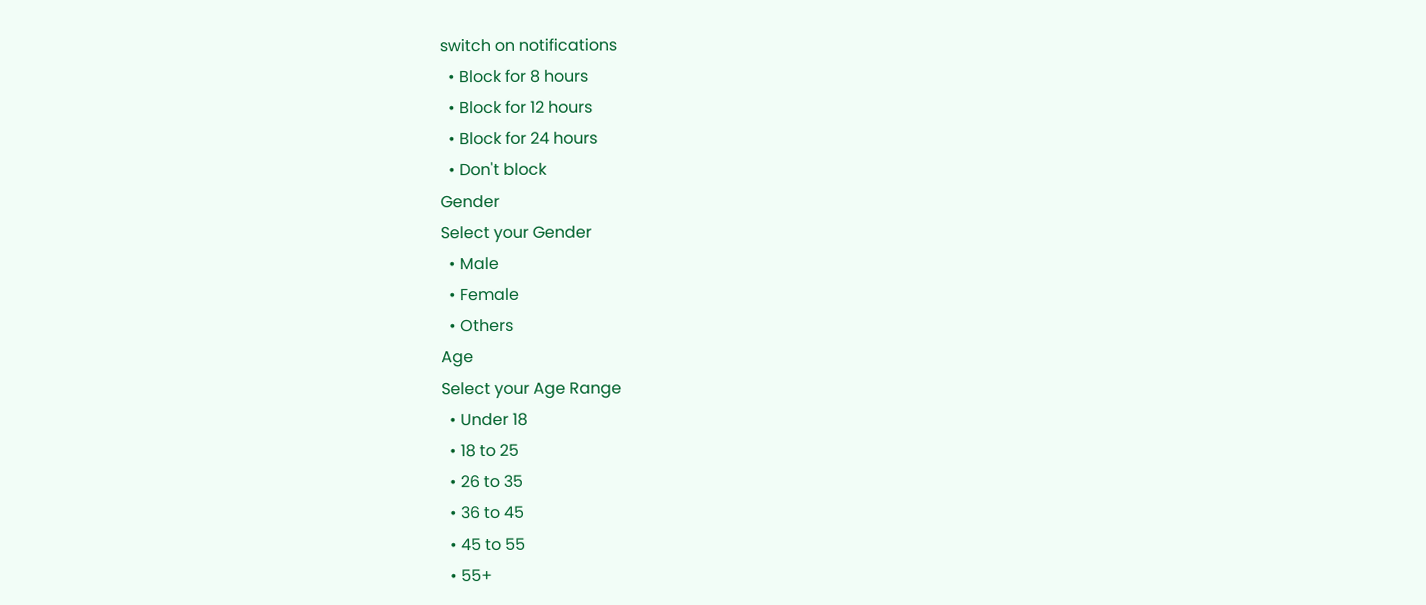switch on notifications
  • Block for 8 hours
  • Block for 12 hours
  • Block for 24 hours
  • Don't block
Gender
Select your Gender
  • Male
  • Female
  • Others
Age
Select your Age Range
  • Under 18
  • 18 to 25
  • 26 to 35
  • 36 to 45
  • 45 to 55
  • 55+